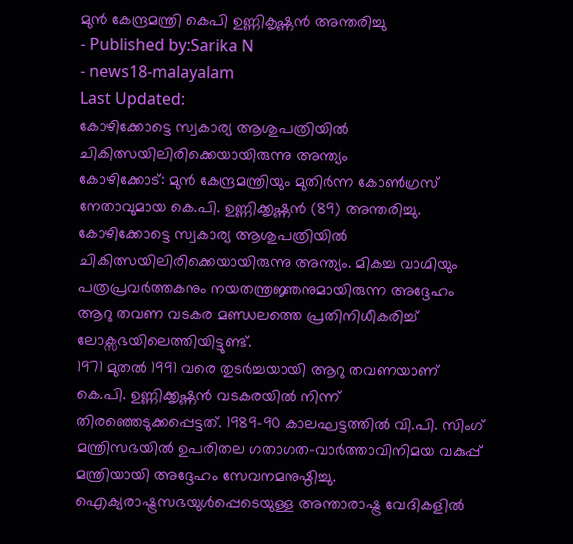മുൻ കേന്ദ്രമന്ത്രി കെപി ഉണ്ണികൃഷ്ണൻ അന്തരിച്ചു
- Published by:Sarika N
- news18-malayalam
Last Updated:
കോഴിക്കോട്ടെ സ്വകാര്യ ആശുപത്രിയിൽ ചികിത്സയിലിരിക്കെയായിരുന്നു അന്ത്യം
കോഴിക്കോട്: മുൻ കേന്ദ്രമന്ത്രിയും മുതിർന്ന കോൺഗ്രസ് നേതാവുമായ കെ.പി. ഉണ്ണിക്കൃഷ്ണൻ (89) അന്തരിച്ചു. കോഴിക്കോട്ടെ സ്വകാര്യ ആശുപത്രിയിൽ ചികിത്സയിലിരിക്കെയായിരുന്നു അന്ത്യം. മികച്ച വാഗ്മിയും പത്രപ്രവർത്തകനും നയതന്ത്രജ്ഞനുമായിരുന്ന അദ്ദേഹം ആറു തവണ വടകര മണ്ഡലത്തെ പ്രതിനിധീകരിച്ച് ലോക്സഭയിലെത്തിയിട്ടുണ്ട്.
1971 മുതൽ 1991 വരെ തുടർച്ചയായി ആറു തവണയാണ് കെ.പി. ഉണ്ണിക്കൃഷ്ണൻ വടകരയിൽ നിന്ന് തിരഞ്ഞെടുക്കപ്പെട്ടത്. 1989-90 കാലഘട്ടത്തിൽ വി.പി. സിംഗ് മന്ത്രിസഭയിൽ ഉപരിതല ഗതാഗത-വാർത്താവിനിമയ വകുപ്പ് മന്ത്രിയായി അദ്ദേഹം സേവനമനുഷ്ഠിച്ചു. ഐക്യരാഷ്ട്രസഭയുൾപ്പെടെയുള്ള അന്താരാഷ്ട്ര വേദികളിൽ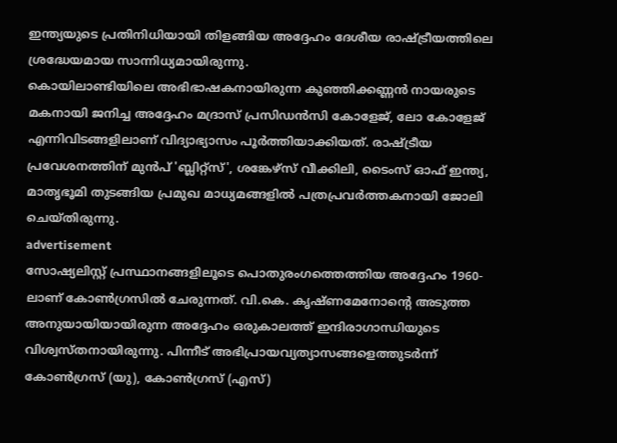ഇന്ത്യയുടെ പ്രതിനിധിയായി തിളങ്ങിയ അദ്ദേഹം ദേശീയ രാഷ്ട്രീയത്തിലെ ശ്രദ്ധേയമായ സാന്നിധ്യമായിരുന്നു.
കൊയിലാണ്ടിയിലെ അഭിഭാഷകനായിരുന്ന കുഞ്ഞിക്കണ്ണൻ നായരുടെ മകനായി ജനിച്ച അദ്ദേഹം മദ്രാസ് പ്രസിഡൻസി കോളേജ്, ലോ കോളേജ് എന്നിവിടങ്ങളിലാണ് വിദ്യാഭ്യാസം പൂർത്തിയാക്കിയത്. രാഷ്ട്രീയ പ്രവേശനത്തിന് മുൻപ് 'ബ്ലിറ്റ്സ്', ശങ്കേഴ്സ് വീക്കിലി, ടൈംസ് ഓഫ് ഇന്ത്യ, മാതൃഭൂമി തുടങ്ങിയ പ്രമുഖ മാധ്യമങ്ങളിൽ പത്രപ്രവർത്തകനായി ജോലി ചെയ്തിരുന്നു.
advertisement
സോഷ്യലിസ്റ്റ് പ്രസ്ഥാനങ്ങളിലൂടെ പൊതുരംഗത്തെത്തിയ അദ്ദേഹം 1960-ലാണ് കോൺഗ്രസിൽ ചേരുന്നത്. വി.കെ. കൃഷ്ണമേനോന്റെ അടുത്ത അനുയായിയായിരുന്ന അദ്ദേഹം ഒരുകാലത്ത് ഇന്ദിരാഗാന്ധിയുടെ വിശ്വസ്തനായിരുന്നു. പിന്നീട് അഭിപ്രായവ്യത്യാസങ്ങളെത്തുടർന്ന് കോൺഗ്രസ് (യു), കോൺഗ്രസ് (എസ്)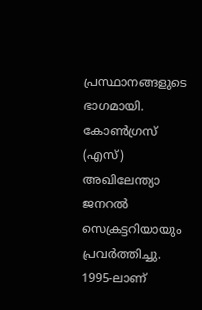പ്രസ്ഥാനങ്ങളുടെ ഭാഗമായി. കോൺഗ്രസ് (എസ്) അഖിലേന്ത്യാ ജനറൽ സെക്രട്ടറിയായും പ്രവർത്തിച്ചു. 1995-ലാണ്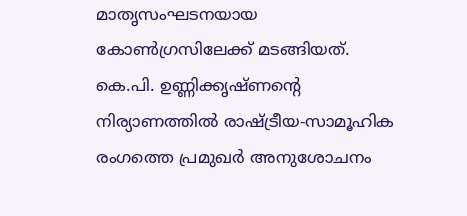മാതൃസംഘടനയായ കോൺഗ്രസിലേക്ക് മടങ്ങിയത്. കെ.പി. ഉണ്ണിക്കൃഷ്ണന്റെ നിര്യാണത്തിൽ രാഷ്ട്രീയ-സാമൂഹിക രംഗത്തെ പ്രമുഖർ അനുശോചനം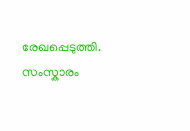രേഖപ്പെടുത്തി. സംസ്കാരം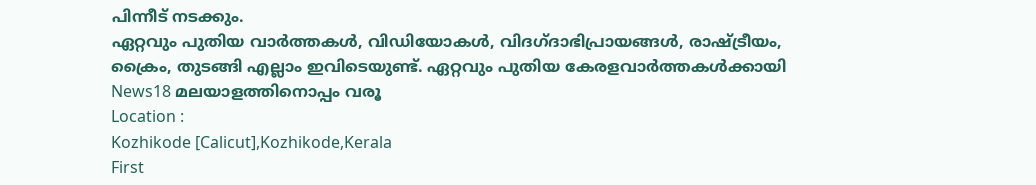പിന്നീട് നടക്കും.
ഏറ്റവും പുതിയ വാർത്തകൾ, വിഡിയോകൾ, വിദഗ്ദാഭിപ്രായങ്ങൾ, രാഷ്ട്രീയം, ക്രൈം, തുടങ്ങി എല്ലാം ഇവിടെയുണ്ട്. ഏറ്റവും പുതിയ കേരളവാർത്തകൾക്കായി News18 മലയാളത്തിനൊപ്പം വരൂ
Location :
Kozhikode [Calicut],Kozhikode,Kerala
First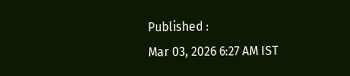Published :
Mar 03, 2026 6:27 AM IST